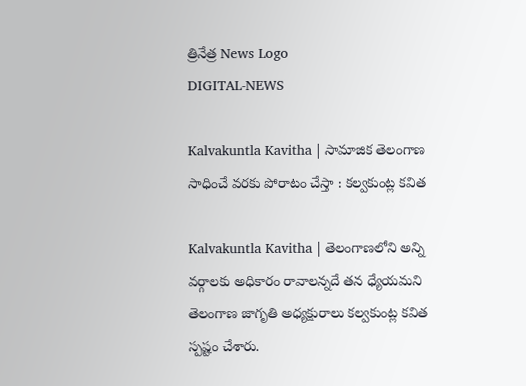త్రినేత్ర News Logo
DIGITAL-NEWS

Kalvakuntla Kavitha | సామాజిక తెలంగాణ సాధించే వ‌ర‌కు పోరాటం చేస్తా : క‌ల్వ‌కుంట్ల క‌విత‌

Kalvakuntla Kavitha | తెలంగాణ‌లోని అన్ని వ‌ర్గాల‌కు అధికారం రావాల‌న్న‌దే త‌న ధ్యేయ‌మ‌ని తెలంగాణ జాగృతి అధ్య‌క్షురాలు క‌ల్వ‌కుంట్ల క‌విత స్ప‌ష్టం చేశారు.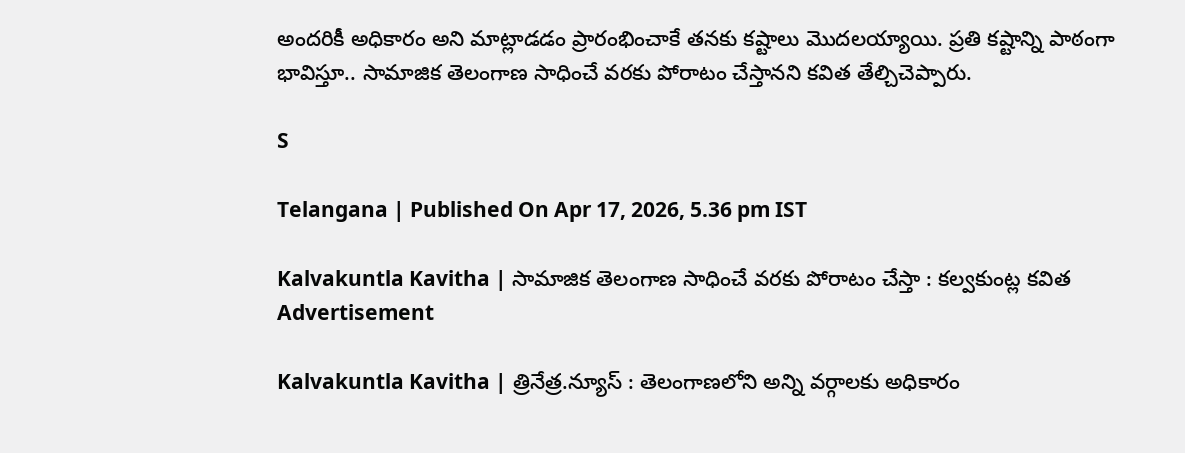అంద‌రికీ అధికారం అని మాట్లాడ‌డం ప్రారంభించాకే త‌న‌కు క‌ష్టాలు మొద‌ల‌య్యాయి. ప్ర‌తి క‌ష్టాన్ని పాఠంగా భావిస్తూ.. సామాజిక తెలంగాణ సాధించే వ‌ర‌కు పోరాటం చేస్తాన‌ని క‌విత తేల్చిచెప్పారు.

S

Telangana | Published On Apr 17, 2026, 5.36 pm IST

Kalvakuntla Kavitha | సామాజిక తెలంగాణ సాధించే వ‌ర‌కు పోరాటం చేస్తా : క‌ల్వ‌కుంట్ల క‌విత‌
Advertisement

Kalvakuntla Kavitha | త్రినేత్ర‌.న్యూస్ : తెలంగాణ‌లోని అన్ని వ‌ర్గాల‌కు అధికారం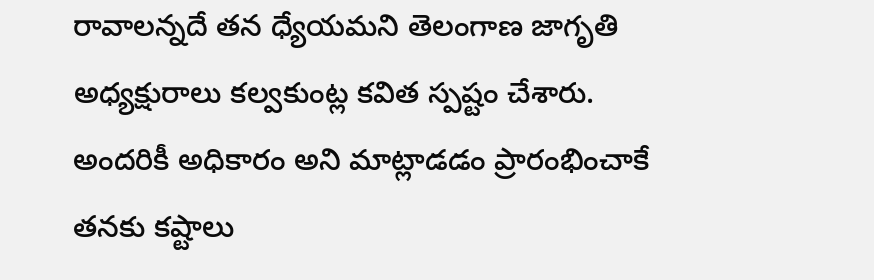రావాల‌న్న‌దే త‌న ధ్యేయ‌మ‌ని తెలంగాణ జాగృతి అధ్య‌క్షురాలు క‌ల్వ‌కుంట్ల క‌విత స్ప‌ష్టం చేశారు. అంద‌రికీ అధికారం అని మాట్లాడ‌డం ప్రారంభించాకే త‌న‌కు క‌ష్టాలు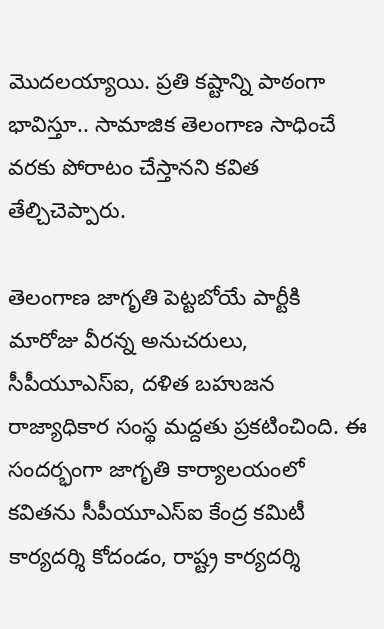మొద‌ల‌య్యాయి. ప్ర‌తి క‌ష్టాన్ని పాఠంగా భావిస్తూ.. సామాజిక తెలంగాణ సాధించే వ‌ర‌కు పోరాటం చేస్తాన‌ని క‌విత తేల్చిచెప్పారు.

తెలంగాణ జాగృతి పెట్టబోయే పార్టీకి మారోజు వీరన్న అనుచరులు, సీపీయూఎస్ఐ, దళిత బహుజన రాజ్యాధికార సంస్థ మద్దతు ప్ర‌క‌టించింది. ఈ సంద‌ర్భంగా జాగృతి కార్యాలయంలో కవితను సీపీయూఎస్ఐ కేంద్ర కమిటీ కార్యదర్శి కోదండం, రాష్ట్ర కార్యదర్శి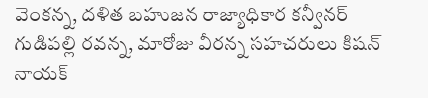వెంకన్న, దళిత బహుజన రాజ్యాధికార కన్వీనర్ గుడిపల్లి రవన్న, మారోజు వీరన్న సహచరులు కిషన్ నాయక్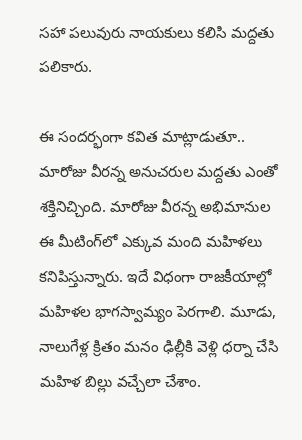సహా పలువురు నాయకులు క‌లిసి మ‌ద్ద‌తు ప‌లికారు.

ఈ సంద‌ర్భంగా క‌విత మాట్లాడుతూ.. మారోజు వీరన్న అనుచరుల మద్దతు ఎంతో శక్తినిచ్చింది. మారోజు వీరన్న అభిమానుల ఈ మీటింగ్‌లో ఎక్కువ మంది మహిళలు కనిపిస్తున్నారు. ఇదే విధంగా రాజకీయాల్లో మహిళల భాగస్వామ్యం పెరగాలి. మూడు, నాలుగేళ్ల క్రితం మనం ఢిల్లీకి వెళ్లి ధర్నా చేసి మహిళ బిల్లు వచ్చేలా చేశాం.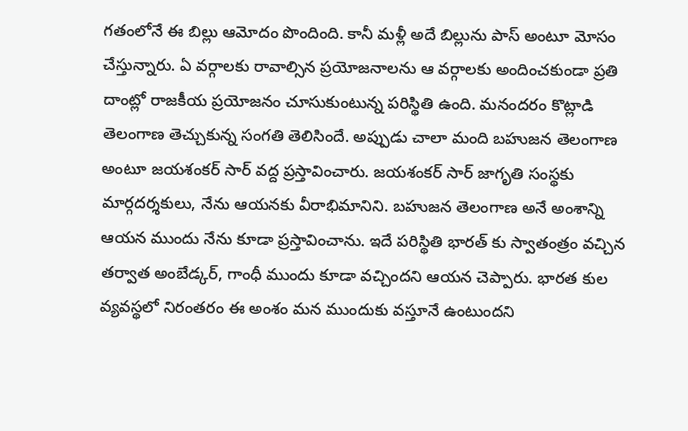గతంలోనే ఈ బిల్లు ఆమోదం పొందింది. కానీ మళ్లీ అదే బిల్లును పాస్ అంటూ మోసం చేస్తున్నారు. ఏ వర్గాలకు రావాల్సిన ప్రయోజనాలను ఆ వర్గాలకు అందించకుండా ప్రతి దాంట్లో రాజకీయ ప్రయోజనం చూసుకుంటున్న పరిస్థితి ఉంది. మనందరం కొట్లాడి తెలంగాణ తెచ్చుకున్న సంగతి తెలిసిందే. అప్పుడు చాలా మంది బహుజన తెలంగాణ అంటూ జయశంకర్ సార్ వద్ద ప్రస్తావించారు. జయశంకర్ సార్ జాగృతి సంస్థకు మార్గదర్శకులు, నేను ఆయనకు వీరాభిమానిని. బహుజన తెలంగాణ అనే అంశాన్ని ఆయన ముందు నేను కూడా ప్రస్తావించాను. ఇదే పరిస్థితి భారత్ కు స్వాతంత్రం వచ్చిన తర్వాత అంబేడ్కర్, గాంధీ ముందు కూడా వచ్చిందని ఆయన చెప్పారు. భారత కుల వ్యవస్థలో నిరంతరం ఈ అంశం మన ముందుకు వస్తూనే ఉంటుందని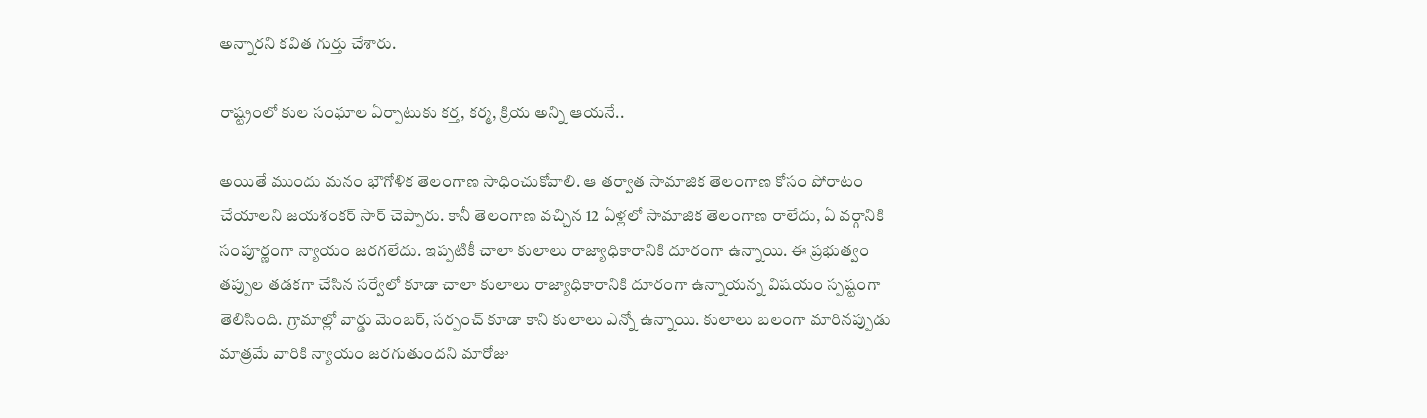అన్నార‌ని క‌విత గుర్తు చేశారు.

రాష్ట్రంలో కుల సంఘాల ఏర్పాటుకు కర్త, కర్మ, క్రియ అన్ని ఆయనే..

అయితే ముందు మనం భౌగోళిక తెలంగాణ సాధించుకోవాలి. ఆ తర్వాత సామాజిక తెలంగాణ కోసం పోరాటం చేయాలని జయశంకర్ సార్ చెప్పారు. కానీ తెలంగాణ వచ్చిన 12 ఏళ్లలో సామాజిక తెలంగాణ రాలేదు, ఏ వర్గానికి సంపూర్ణంగా న్యాయం జరగలేదు. ఇప్పటికీ చాలా కులాలు రాజ్యాధికారానికి దూరంగా ఉన్నాయి. ఈ ప్రభుత్వం తప్పుల తడకగా చేసిన సర్వేలో కూడా చాలా కులాలు రాజ్యాధికారానికి దూరంగా ఉన్నాయన్న విషయం స్పష్టంగా తెలిసింది. గ్రామాల్లో వార్డు మెంబర్, సర్పంచ్ కూడా కాని కులాలు ఎన్నో ఉన్నాయి. కులాలు బలంగా మారినప్పుడు మాత్రమే వారికి న్యాయం జరగుతుందని మారోజు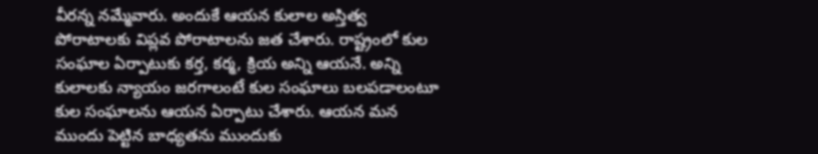వీరన్న నమ్మేవారు. అందుకే ఆయన కులాల అస్తిత్వ పోరాటాలకు విప్లవ పోరాటాలను జత చేశారు. రాష్ట్రంలో కుల సంఘాల ఏర్పాటుకు కర్త, కర్మ, క్రియ అన్ని ఆయనే. అన్ని కులాలకు న్యాయం జరగాలంటే కుల సంఘాలు బలపడాలంటూ కుల సంఘాలను ఆయన ఏర్పాటు చేశారు. ఆయన మన ముందు పెట్టిన బాధ్యతను ముందుకు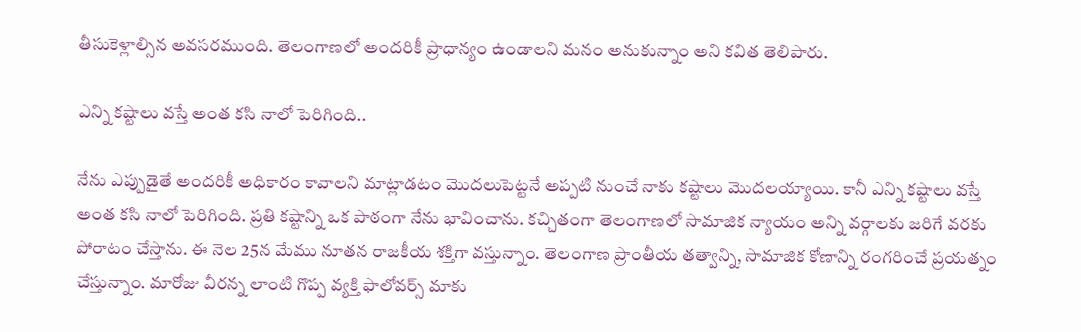తీసుకెళ్లాల్సిన అవసరముంది. తెలంగాణలో అందరికీ ప్రాధాన్యం ఉండాలని మనం అనుకున్నాం అని క‌విత తెలిపారు.

ఎన్ని కష్టాలు వస్తే అంత కసి నాలో పెరిగింది..

నేను ఎప్పుడైతే అందరికీ అధికారం కావాలని మాట్లాడటం మొదలుపెట్టనే అప్పటి నుంచే నాకు కష్టాలు మొదలయ్యాయి. కానీ ఎన్ని కష్టాలు వస్తే అంత కసి నాలో పెరిగింది. ప్రతి కష్టాన్ని ఒక పాఠంగా నేను భావించాను. కచ్చితంగా తెలంగాణలో సామాజిక న్యాయం అన్ని వర్గాలకు జరిగే వరకు పోరాటం చేస్తాను. ఈ నెల 25న మేము నూతన రాజకీయ శక్తిగా వస్తున్నాం. తెలంగాణ ప్రాంతీయ తత్వాన్ని, సామాజిక కోణాన్ని రంగరించే ప్రయత్నం చేస్తున్నాం. మారోజు వీరన్న లాంటి గొప్ప వ్యక్తి ఫాలోవర్స్ మాకు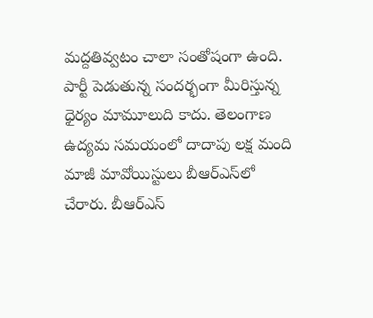మద్దతివ్వటం చాలా సంతోషంగా ఉంది. పార్టీ పెడుతున్న సందర్భంగా మీరిస్తున్న ధైర్యం మామూలుది కాదు. తెలంగాణ ఉద్యమ సమయంలో దాదాపు లక్ష మంది మాజీ మావోయిస్టులు బీఆర్ఎస్‌లో చేరారు. బీఆర్ఎస్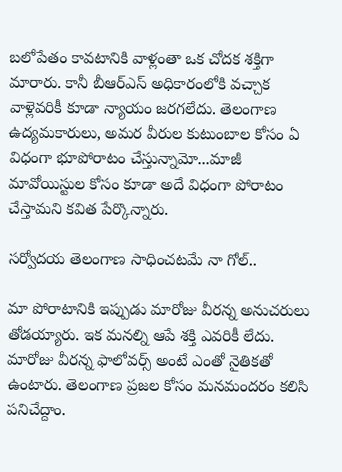బలోపేతం కావటానికి వాళ్లంతా ఒక చోదక శక్తిగా మారారు. కానీ బీఆర్ఎస్ అధికారంలోకి వచ్చాక వాళ్లెవరికీ కూడా న్యాయం జరగలేదు. తెలంగాణ ఉద్యమకారులు, అమర వీరుల కుటుంబాల కోసం ఏ విధంగా భూపోరాటం చేస్తున్నామో...మాజీ మావోయిస్టుల కోసం కూడా అదే విధంగా పోరాటం చేస్తామ‌ని క‌విత పేర్కొన్నారు.

సర్వోదయ తెలంగాణ సాధించటమే నా గోల్..

మా పోరాటానికి ఇప్పుడు మారోజు వీరన్న అనుచరులు తోడయ్యారు. ఇక మనల్ని ఆపే శక్తి ఎవరికీ లేదు. మారోజు వీరన్న ఫాలోవర్స్ అంటే ఎంతో నైతికతో ఉంటారు. తెలంగాణ ప్రజల కోసం మనమందరం కలిసి పనిచేద్దాం.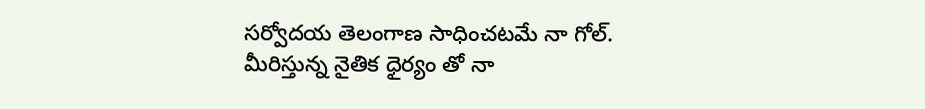సర్వోదయ తెలంగాణ సాధించటమే నా గోల్. మీరిస్తున్న నైతిక ధైర్యం తో నా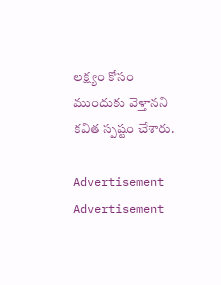లక్ష్యం కోసం ముందుకు వెళ్తాన‌ని క‌విత స్ప‌ష్టం చేశారు.

Advertisement
Advertisement